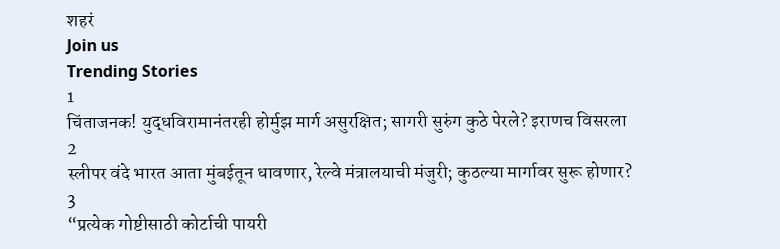शहरं
Join us
Trending Stories
1
चिंताजनक! युद्धविरामानंतरही होर्मुझ मार्ग असुरक्षित; सागरी सुरुंग कुठे पेरले? इराणच विसरला
2
स्लीपर वंदे भारत आता मुंबईतून धावणार, रेल्वे मंत्रालयाची मंजुरी; कुठल्या मार्गावर सुरू होणार?
3
“प्रत्येक गोष्टीसाठी कोर्टाची पायरी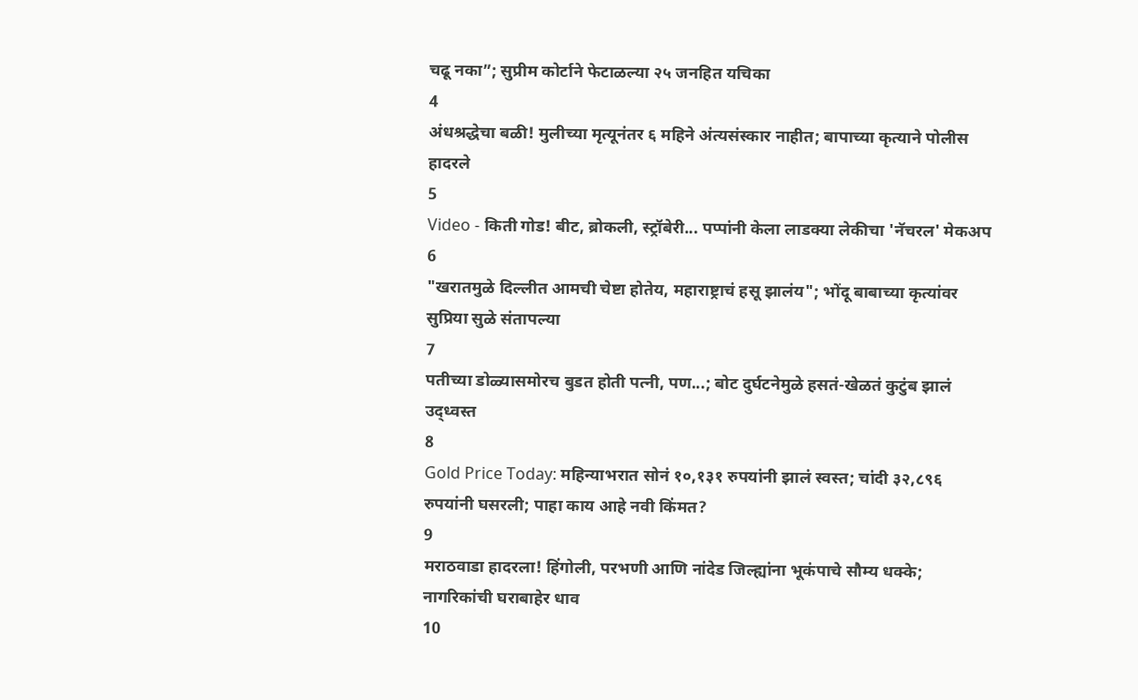चढू नका”; सुप्रीम कोर्टाने फेटाळल्या २५ जनहित यचिका
4
अंधश्रद्धेचा बळी! मुलीच्या मृत्यूनंतर ६ महिने अंत्यसंस्कार नाहीत; बापाच्या कृत्याने पोलीस हादरले
5
Video - किती गोड! बीट, ब्रोकली, स्ट्रॉबेरी... पप्पांनी केला लाडक्या लेकीचा 'नॅचरल' मेकअप
6
"खरातमुळे दिल्लीत आमची चेष्टा होतेय, महाराष्ट्राचं हसू झालंय"; भोंदू बाबाच्या कृत्यांवर सुप्रिया सुळे संतापल्या
7
पतीच्या डोळ्यासमोरच बुडत होती पत्नी, पण...; बोट दुर्घटनेमुळे हसतं-खेळतं कुटुंब झालं उद्ध्वस्त
8
Gold Price Today: महिन्याभरात सोनं १०,१३१ रुपयांनी झालं स्वस्त; चांदी ३२,८९६ रुपयांनी घसरली; पाहा काय आहे नवी किंमत?
9
मराठवाडा हादरला! हिंगोली, परभणी आणि नांदेड जिल्ह्यांना भूकंपाचे सौम्य धक्के; नागरिकांची घराबाहेर धाव
10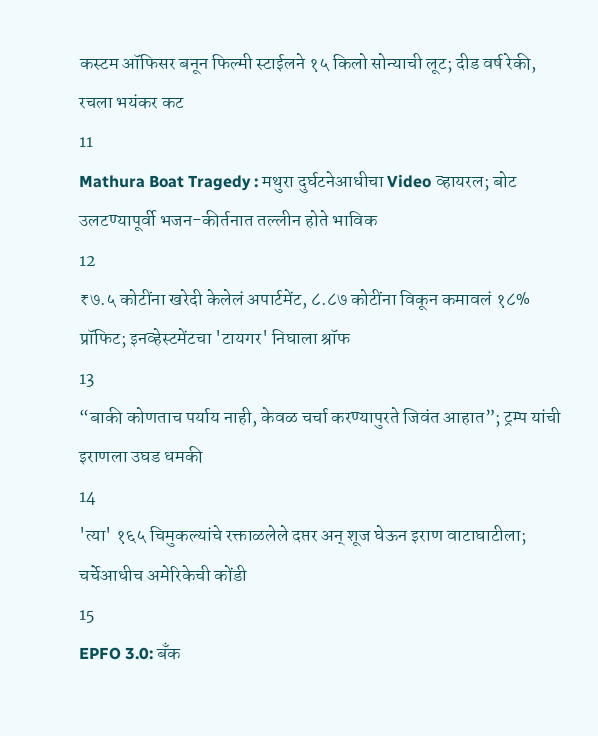कस्टम ऑफिसर बनून फिल्मी स्टाईलने १५ किलो सोन्याची लूट; दीड वर्ष रेकी, रचला भयंकर कट
11
Mathura Boat Tragedy : मथुरा दुर्घटनेआधीचा Video व्हायरल; बोट उलटण्यापूर्वी भजन-कीर्तनात तल्लीन होते भाविक
12
₹७.५ कोटींना खरेदी केलेलं अपार्टमेंट, ८.८७ कोटींना विकून कमावलं १८% प्रॉफिट; इनव्हेस्टमेंटचा 'टायगर' निघाला श्रॉफ
13
“बाकी कोणताच पर्याय नाही, केवळ चर्चा करण्यापुरते जिवंत आहात”; ट्रम्प यांची इराणला उघड धमकी
14
'त्या' १६५ चिमुकल्यांचे रक्ताळलेले दप्तर अन् शूज घेऊन इराण वाटाघाटीला; चर्चेआधीच अमेरिकेची कोंडी
15
EPFO 3.0: बँक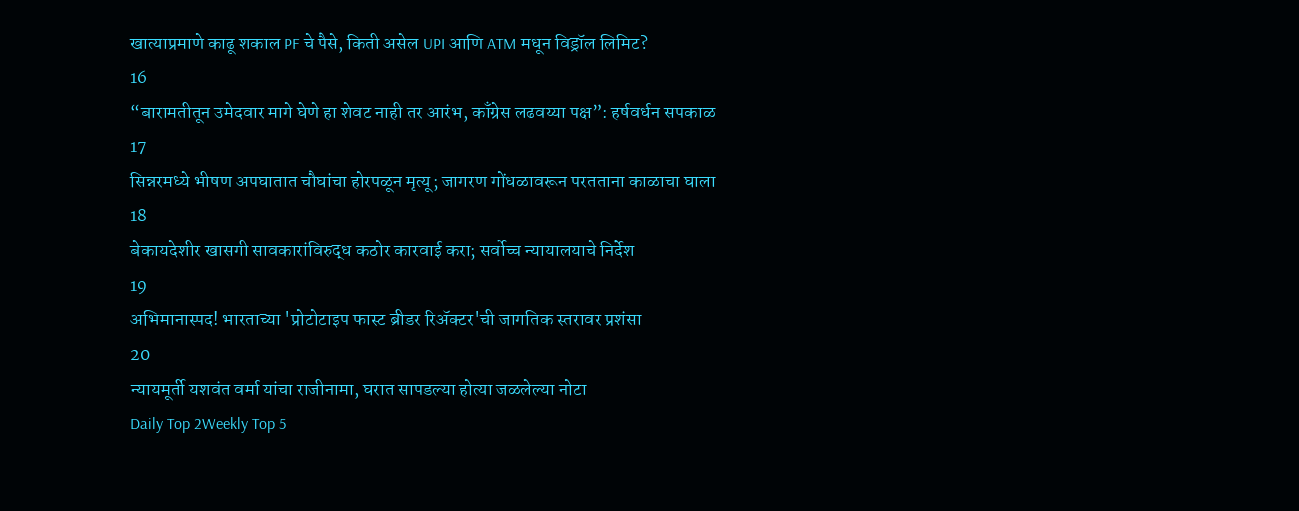खात्याप्रमाणे काढू शकाल PF चे पैसे, किती असेल UPI आणि ATM मधून विड्रॉल लिमिट?
16
“बारामतीतून उमेदवार मागे घेणे हा शेवट नाही तर आरंभ, काँग्रेस लढवय्या पक्ष”: हर्षवर्धन सपकाळ
17
सिन्नरमध्ये भीषण अपघातात चौघांचा होरपळून मृत्यू; जागरण गोंधळावरून परतताना काळाचा घाला
18
बेकायदेशीर खासगी सावकारांविरुद्ध कठोर कारवाई करा; सर्वोच्च न्यायालयाचे निर्देश
19
अभिमानास्पद! भारताच्या 'प्रोटोटाइप फास्ट ब्रीडर रिॲक्टर'ची जागतिक स्तरावर प्रशंसा
20
न्यायमूर्ती यशवंत वर्मा यांचा राजीनामा, घरात सापडल्या होत्या जळलेल्या नोटा
Daily Top 2Weekly Top 5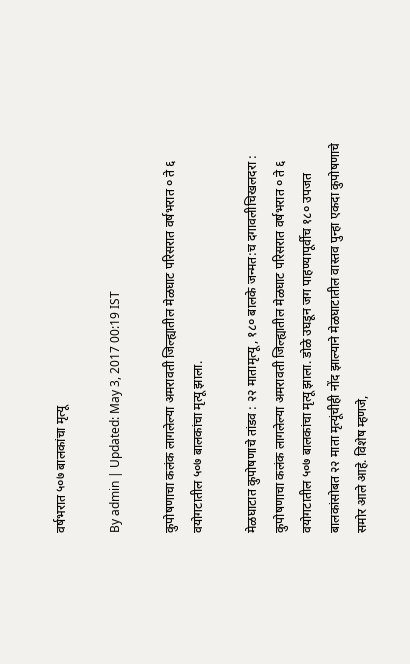वर्षभरात ५०७ बालकांचा मृत्यू

By admin | Updated: May 3, 2017 00:19 IST

कुपोषणाचा कलंक लागलेल्या अमरावती जिल्ह्यातील मेळघाट परिसरात वर्षभरात ० ते ६ वयोगटातील ५०७ बालकांचा मृत्यू झाला.

मेळघाटात कुपोषणाचे तांडव : २२ मातामृत्यू, १८० बालके जन्मत:च दगावलीचिखलदरा : कुपोषणाचा कलंक लागलेल्या अमरावती जिल्ह्यातील मेळघाट परिसरात वर्षभरात ० ते ६ वयोगटातील ५०७ बालकांचा मृत्यू झाला. डोळे उघडून जग पाहण्यापूर्वीच १८० उपजत बालकांसोबत २२ माता मृत्यूंचीही नोंद झाल्याने मेळघाटातील वास्तव पुन्हा एकदा कुपोषणाचे समोर आले आहे. विशेष म्हणजे,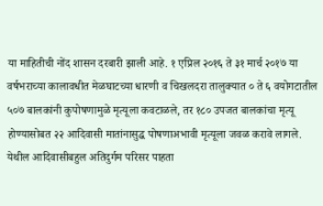या माहितीची नोंद शासन दरबारी झाली आहे. १ एप्रिल २०१६ ते ३१ मार्च २०१७ या वर्षभराच्या कालावधीत मेळघाटच्या धारणी व चिखलदरा तालुक्यात ० ते ६ वयोगटातील ५०७ बालकांनी कुपोषणामुळे मृत्यूला कवटाळले, तर १८० उपजत बालकांचा मृत्यू होण्यासोबत २२ आदिवासी मातांनासुद्ध पोषणाअभावी मृत्यूला जवळ करावे लागले. येथील आदिवासीबहुल अतिदुर्गम परिसर पाहता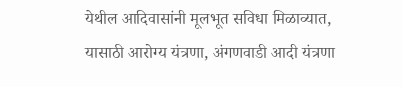येथील आदिवासांनी मूलभूत सविधा मिळाव्यात, यासाठी आरोग्य यंत्रणा, अंगणवाडी आदी यंत्रणा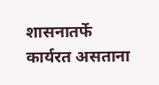शासनातर्फे कार्यरत असताना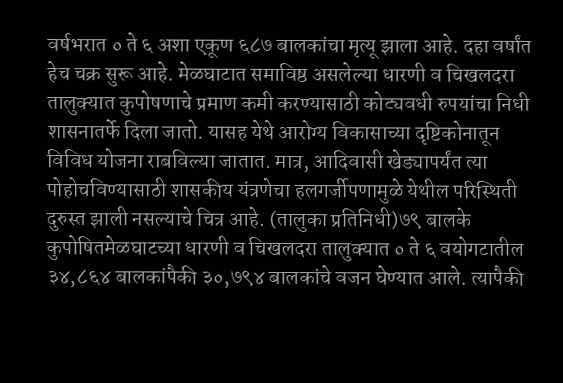वर्षभरात ० ते ६ अशा एकूण ६८७ बालकांचा मृत्यू झाला आहे. दहा वर्षांत हेच चक्र सुरू आहे. मेळघाटात समाविष्ठ असलेल्या धारणी व चिखलदरा तालुक्यात कुपोषणाचे प्रमाण कमी करण्यासाठी कोट्यवधी रुपयांचा निधी शासनातर्फे दिला जातो. यासह येथे आरोग्य विकासाच्या दृष्टिकोनातून विविध योजना राबविल्या जातात. मात्र, आदिवासी खेड्यापर्यंत त्या पोहोचविण्यासाठी शासकीय यंत्रणेचा हलगर्जीपणामुळे येथील परिस्थिती दुरुस्त झाली नसल्याचे चित्र आहे. (तालुका प्रतिनिधी)७९ बालके कुपोषितमेळघाटच्या धारणी व चिखलदरा तालुक्यात ० ते ६ वयोगटातील ३४,८६४ बालकांपैकी ३०,७९४ बालकांचे वजन घेण्यात आले. त्यापैकी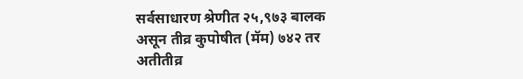सर्वसाधारण श्रेणीत २५,९७३ बालक असून तीव्र कुपोषीत (मॅम) ७४२ तर अतीतीव्र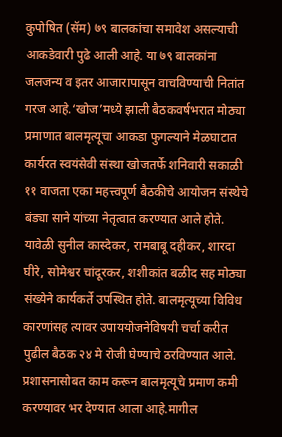कुपोषित (सॅम) ७९ बालकांचा समावेश असल्याची आकडेवारी पुढे आली आहे. या ७९ बालकांना जलजन्य व इतर आजारापासून वाचविण्याची नितांत गरज आहे.‘खोज’मध्ये झाली बैठकवर्षभरात मोठ्या प्रमाणात बालमृत्यूचा आकडा फुगल्याने मेळघाटात कार्यरत स्वयंसेवी संस्था खोजतर्फे शनिवारी सकाळी ११ वाजता एका महत्त्वपूर्ण बैठकीचे आयोजन संस्थेचे बंड्या साने यांच्या नेतृत्वात करण्यात आले होते. यावेळी सुनील कास्देकर, रामबाबू दहीकर, शारदा घीरे, सोमेश्वर चांदूरकर, शशीकांत बळीद सह मोठ्या संख्येने कार्यकर्ते उपस्थित होते. बालमृत्यूच्या विविध कारणांसह त्यावर उपाययोजनेविषयी चर्चा करीत पुढील बैठक २४ मे रोजी घेण्याचे ठरविण्यात आले. प्रशासनासोबत काम करून बालमृत्यूचे प्रमाण कमी करण्यावर भर देण्यात आला आहे.मागील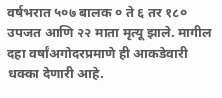वर्षभरात ५०७ बालक ० ते ६ तर १८० उपजत आणि २२ माता मृत्यू झाले. मागील दहा वर्षांअगोदरप्रमाणे ही आकडेवारी धक्का देणारी आहे.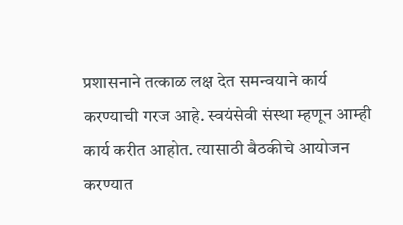प्रशासनाने तत्काळ लक्ष देत समन्वयाने कार्य करण्याची गरज आहे. स्वयंसेवी संस्था म्हणून आम्ही कार्य करीत आहोत. त्यासाठी बैठकीचे आयोजन करण्यात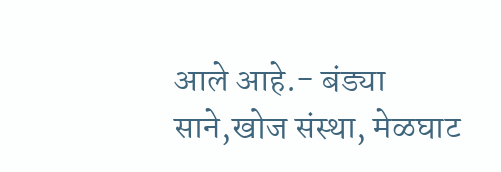आले आहे.- बंड्या साने,खोज संस्था, मेळघाट